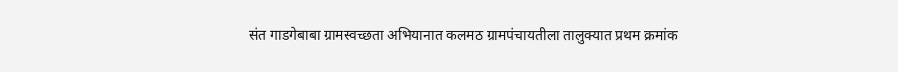संत गाडगेबाबा ग्रामस्वच्छता अभियानात कलमठ ग्रामपंचायतीला तालुक्यात प्रथम क्रमांक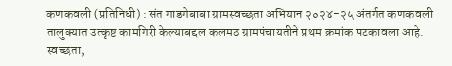कणकवली (प्रतिनिधी) : संत गाडगेबाबा ग्रामस्वच्छता अभियान २०२४-२५ अंतर्गत कणकवली तालुक्यात उत्कृष्ट कामगिरी केल्याबद्दल कलमठ ग्रामपंचायतीने प्रथम क्रमांक पटकावला आहे. स्वच्छता,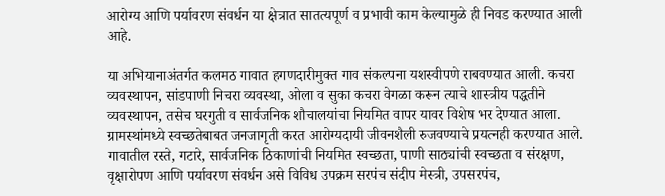आरोग्य आणि पर्यावरण संवर्धन या क्षेत्रात सातत्यपूर्ण व प्रभावी काम केल्यामुळे ही निवड करण्यात आली आहे.

या अभियानाअंतर्गत कलमठ गावात हगणदारीमुक्त गाव संकल्पना यशस्वीपणे राबवण्यात आली. कचरा व्यवस्थापन, सांडपाणी निचरा व्यवस्था, ओला व सुका कचरा वेगळा करून त्याचे शास्त्रीय पद्धतीने व्यवस्थापन, तसेच घरगुती व सार्वजनिक शौचालयांचा नियमित वापर यावर विशेष भर देण्यात आला. ग्रामस्थांमध्ये स्वच्छतेबाबत जनजागृती करत आरोग्यदायी जीवनशैली रुजवण्याचे प्रयत्नही करण्यात आले. गावातील रस्ते, गटारे, सार्वजनिक ठिकाणांची नियमित स्वच्छता, पाणी साठ्यांची स्वच्छता व संरक्षण, वृक्षारोपण आणि पर्यावरण संवर्धन असे विविध उपक्रम सरपंच संदीप मेस्त्री, उपसरपंच,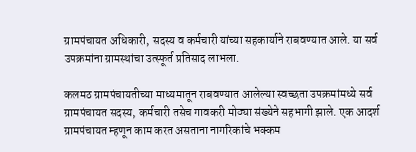ग्रामपंचायत अधिकारी, सदस्य व कर्मचारी यांच्या सहकार्याने राबवण्यात आले. या सर्व उपक्रमांना ग्रामस्थांचा उत्स्फूर्त प्रतिसाद लाभला.

कलमठ ग्रामपंचायतीच्या माध्यमातून राबवण्यात आलेल्या स्वच्छता उपक्रमांमध्ये सर्व ग्रामपंचायत सदस्य, कर्मचारी तसेच गावकरी मोठ्या संख्येने सहभागी झाले. एक आदर्श ग्रामपंचायत म्हणून काम करत असताना नागरिकांचे भक्कम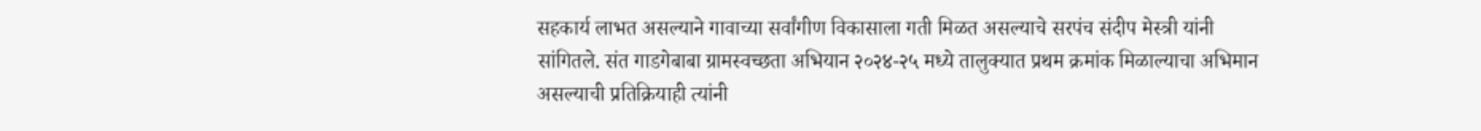सहकार्य लाभत असल्याने गावाच्या सर्वांगीण विकासाला गती मिळत असल्याचे सरपंच संदीप मेस्त्री यांनी सांगितले. संत गाडगेबाबा ग्रामस्वच्छता अभियान २०२४-२५ मध्ये तालुक्यात प्रथम क्रमांक मिळाल्याचा अभिमान असल्याची प्रतिक्रियाही त्यांनी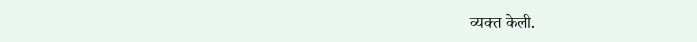व्यक्त केली.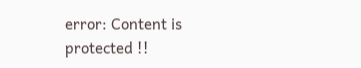error: Content is protected !!